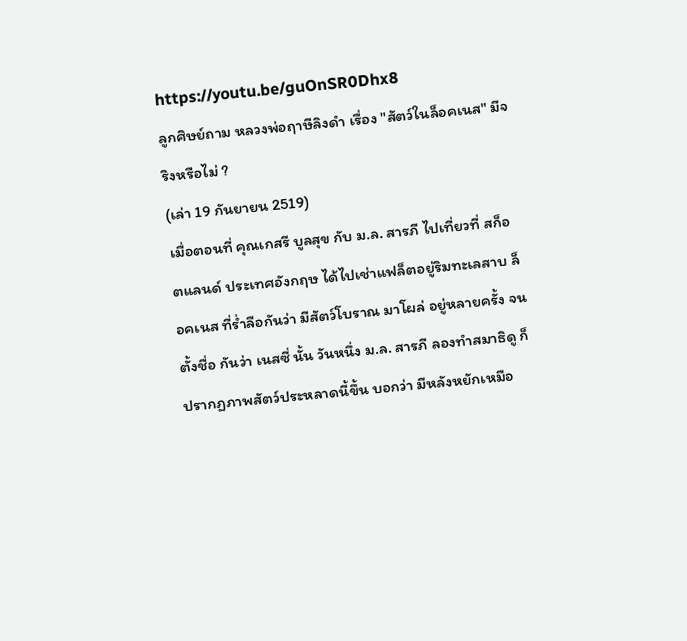https://youtu.be/guOnSR0Dhx8
ลูกศิษย์ถาม หลวงพ่อฤาษีลิงดำ เรื่อง "สัตว์ในล็อคเนส" มีจริงหรือไม่ ?
(เล่า 19 กันยายน 2519)
เมื่อตอนที่ คุณเกสรี บูลสุข กับ ม.ล. สารภี ไปเที่ยวที่ สก็อตแลนด์ ประเทศอังกฤษ ได้ไปเช่าแฟล็ตอยู่ริมทะเลสาบ ล็อคเนส ที่ร่ำลือกันว่า มีสัตว์โบราณ มาโผล่ อยู่หลายครั้ง จนตั้งชื่อ กันว่า เนสซี่ นั้น วันหนึ่ง ม.ล. สารภี ลองทำสมาธิดู ก็ปรากฏภาพสัตว์ประหลาดนี้ขึ้น บอกว่า มีหลังหยักเหมือ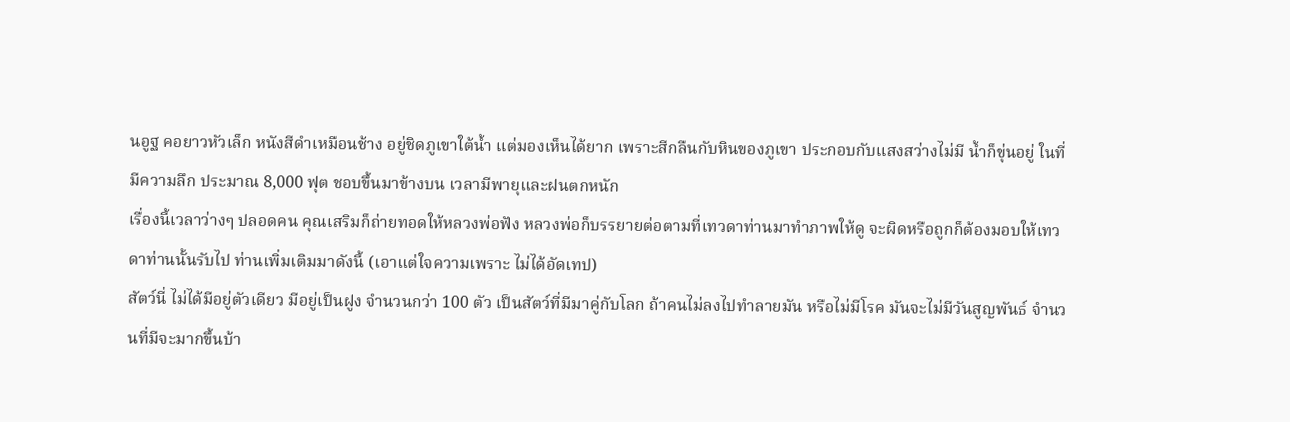นอูฐ คอยาวหัวเล็ก หนังสีดำเหมือนช้าง อยู่ชิดภูเขาใต้น้ำ แต่มองเห็นได้ยาก เพราะสีกลืนกับหินของภูเขา ประกอบกับแสงสว่างไม่มี น้ำก็ขุ่นอยู่ ในที่มีความลึก ประมาณ 8,000 ฟุต ชอบขึ้นมาข้างบน เวลามีพายุและฝนตกหนัก
เรื่องนี้เวลาว่างๆ ปลอดคน คุณเสริมก็ถ่ายทอดให้หลวงพ่อฟัง หลวงพ่อก็บรรยายต่อตามที่เทวดาท่านมาทำภาพให้ดู จะผิดหรือถูกก็ต้องมอบให้เทวดาท่านนั้นรับไป ท่านเพิ่มเติมมาดังนี้ (เอาแต่ใจความเพราะ ไม่ได้อัดเทป)
สัตว์นี่ ไม่ได้มีอยู่ตัวเดียว มีอยู่เป็นฝูง จำนวนกว่า 100 ตัว เป็นสัตว์ที่มีมาคู่กับโลก ถ้าคนไม่ลงไปทำลายมัน หรือไม่มีโรค มันจะไม่มีวันสูญพันธ์ จำนวนที่มีจะมากขึ้นบ้า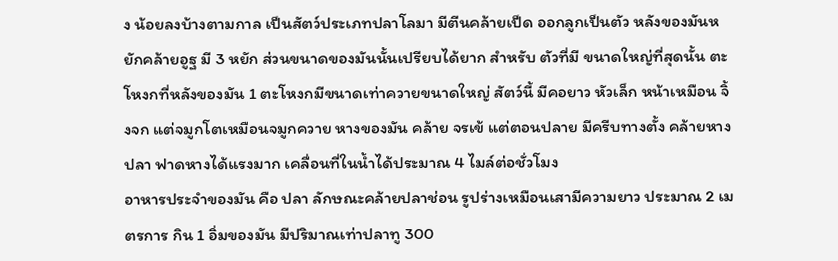ง น้อยลงบ้างตามกาล เป็นสัตว์ประเภทปลาโลมา มีตีนคล้ายเป็ด ออกลูกเป็นตัว หลังของมันหยักคล้ายอูฐ มี 3 หยัก ส่วนขนาดของมันนั้นเปรียบได้ยาก สำหรับ ตัวที่มี ขนาดใหญ่ที่สุดนั้น ตะโหงกที่หลังของมัน 1 ตะโหงกมีขนาดเท่าควายขนาดใหญ่ สัตว์นี้ มีคอยาว หัวเล็ก หน้าเหมือน จิ้งจก แต่จมูกโตเหมือนจมูกควาย หางของมัน คล้าย จรเข้ แต่ตอนปลาย มีครีบทางตั้ง คล้ายหางปลา ฟาดหางได้แรงมาก เคลื่อนที่ในน้ำได้ประมาณ 4 ไมล์ต่อชั่วโมง
อาหารประจำของมัน คือ ปลา ลักษณะคล้ายปลาช่อน รูปร่างเหมือนเสามีความยาว ประมาณ 2 เมตรการ กิน 1 อิ่มของมัน มีปริมาณเท่าปลาทู 300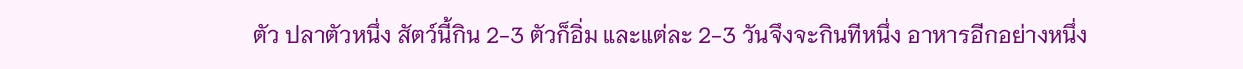ตัว ปลาตัวหนึ่ง สัตว์นี้กิน 2-3 ตัวก็อิ่ม และแต่ละ 2-3 วันจึงจะกินทีหนึ่ง อาหารอีกอย่างหนึ่ง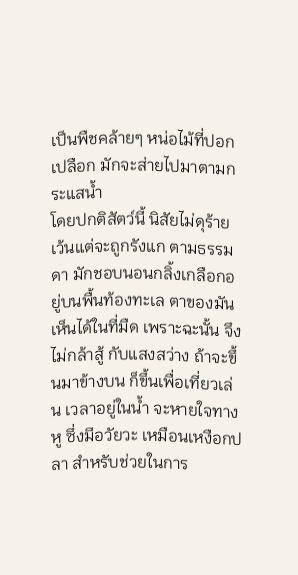เป็นพืชคล้ายๆ หน่อไม้ที่ปอกเปลือก มักจะส่ายไปมาตามกระแสน้ำ
โดยปกติสัตว์นี้ นิสัยไม่ดุร้าย เว้นแต่จะถูกรังแก ตามธรรมดา มักชอบนอนกลิ้งเกลือกอยู่บนพื้นท้องทะเล ตาของมันเห็นได้ในที่มืด เพราะฉะนั้น จึงไม่กล้าสู้ กับแสงสว่าง ถ้าจะขึ้นมาข้างบน ก็ขึ้นเพื่อเที่ยวเล่น เวลาอยู่ในน้ำ จะหายใจทางหู ซึ่งมีอวัยวะ เหมือนเหงือกปลา สำหรับช่วยในการ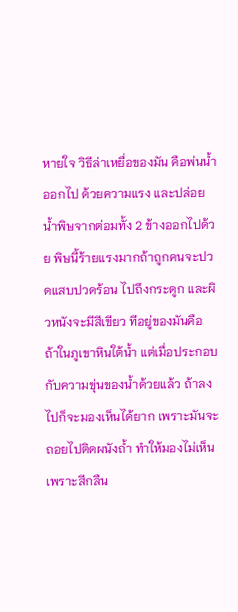หายใจ วิธีล่าเหยื่อของมัน คือพ่นน้ำออกไป ด้วยความแรง และปล่อยน้ำพิษจากต่อมทั้ง 2 ข้างออกไปด้วย พิษนี้ร้ายแรงมากถ้าถูกคนจะปวดแสบปวดร้อน ไปถึงกระดูก และผิวหนังจะมีสีเขียว ทีอยู่ของมันคือ ถ้าในภูเขาหินใต้น้ำ แต่เมื่อประกอบกับความขุ่นของน้ำด้วยแล้ว ถ้าลงไปก็จะมองเห็นได้ยาก เพราะมันจะถอยไปติดผนังถ้ำ ทำให้มองไม่เห็นเพราะสีกลืน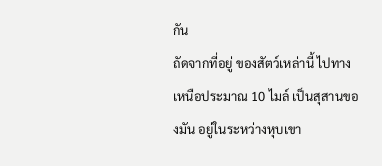กัน
ถัดจากที่อยู่ ของสัตว์เหล่านี้ ไปทางเหนือประมาณ 10 ไมล์ เป็นสุสานของมัน อยู่ในระหว่างหุบเขา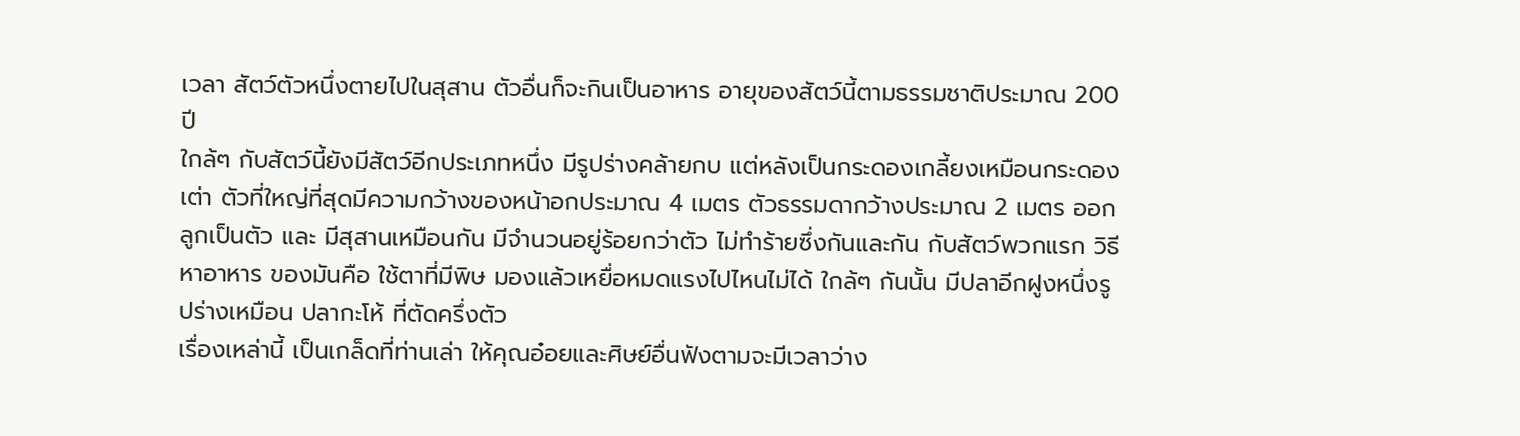เวลา สัตว์ตัวหนึ่งตายไปในสุสาน ตัวอื่นก็จะกินเป็นอาหาร อายุของสัตว์นี้ตามธรรมชาติประมาณ 200 ปี
ใกล้ๆ กับสัตว์นี้ยังมีสัตว์อีกประเภทหนึ่ง มีรูปร่างคล้ายกบ แต่หลังเป็นกระดองเกลี้ยงเหมือนกระดองเต่า ตัวที่ใหญ่ที่สุดมีความกว้างของหน้าอกประมาณ 4 เมตร ตัวธรรมดากว้างประมาณ 2 เมตร ออกลูกเป็นตัว และ มีสุสานเหมือนกัน มีจำนวนอยู่ร้อยกว่าตัว ไม่ทำร้ายซึ่งกันและกัน กับสัตว์พวกแรก วิธีหาอาหาร ของมันคือ ใช้ตาที่มีพิษ มองแล้วเหยื่อหมดแรงไปไหนไม่ได้ ใกล้ๆ กันนั้น มีปลาอีกฝูงหนึ่งรูปร่างเหมือน ปลากะโห้ ที่ตัดครึ่งตัว
เรื่องเหล่านี้ เป็นเกล็ดที่ท่านเล่า ให้คุณอ๋อยและศิษย์อื่นฟังตามจะมีเวลาว่าง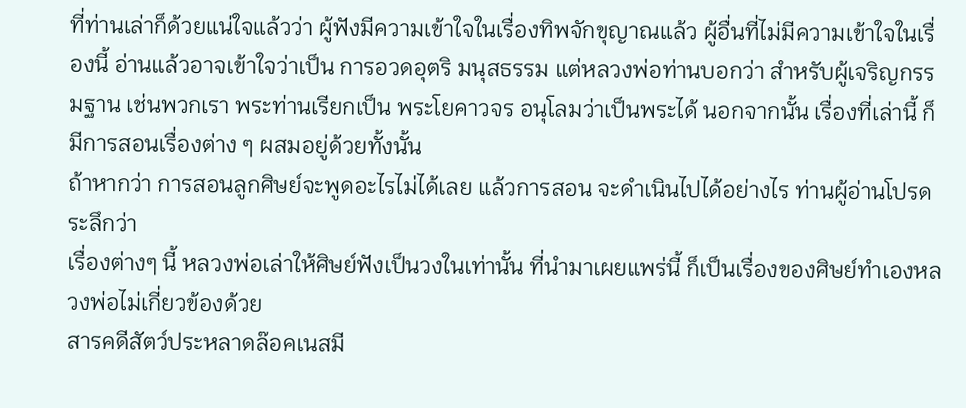ที่ท่านเล่าก็ด้วยแน่ใจแล้วว่า ผู้ฟังมีความเข้าใจในเรื่องทิพจักขุญาณแล้ว ผู้อื่นที่ไม่มีความเข้าใจในเรื่องนี้ อ่านแล้วอาจเข้าใจว่าเป็น การอวดอุตริ มนุสธรรม แต่หลวงพ่อท่านบอกว่า สำหรับผู้เจริญกรรมฐาน เช่นพวกเรา พระท่านเรียกเป็น พระโยคาวจร อนุโลมว่าเป็นพระได้ นอกจากนั้น เรื่องที่เล่านี้ ก็มีการสอนเรื่องต่าง ๆ ผสมอยู่ด้วยทั้งนั้น
ถ้าหากว่า การสอนลูกศิษย์จะพูดอะไรไม่ได้เลย แล้วการสอน จะดำเนินไปได้อย่างไร ท่านผู้อ่านโปรดระลึกว่า
เรื่องต่างๆ นี้ หลวงพ่อเล่าให้ศิษย์ฟังเป็นวงในเท่านั้น ที่นำมาเผยแพร่นี้ ก็เป็นเรื่องของศิษย์ทำเองหลวงพ่อไม่เกี่ยวข้องด้วย
สารคดีสัตว์ประหลาดล๊อคเนสมี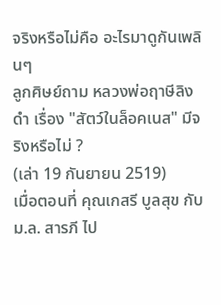จริงหรือไม่คือ อะไรมาดูกันเพลินๆ
ลูกศิษย์ถาม หลวงพ่อฤาษีลิงดำ เรื่อง "สัตว์ในล็อคเนส" มีจริงหรือไม่ ?
(เล่า 19 กันยายน 2519)
เมื่อตอนที่ คุณเกสรี บูลสุข กับ ม.ล. สารภี ไป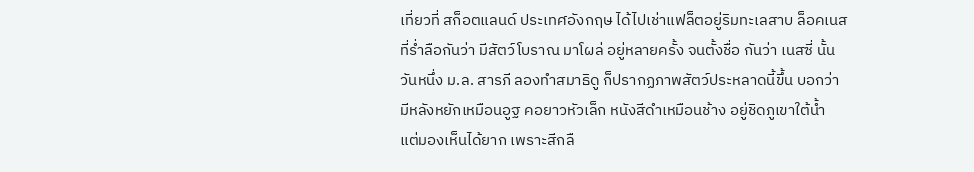เที่ยวที่ สก็อตแลนด์ ประเทศอังกฤษ ได้ไปเช่าแฟล็ตอยู่ริมทะเลสาบ ล็อคเนส ที่ร่ำลือกันว่า มีสัตว์โบราณ มาโผล่ อยู่หลายครั้ง จนตั้งชื่อ กันว่า เนสซี่ นั้น วันหนึ่ง ม.ล. สารภี ลองทำสมาธิดู ก็ปรากฏภาพสัตว์ประหลาดนี้ขึ้น บอกว่า มีหลังหยักเหมือนอูฐ คอยาวหัวเล็ก หนังสีดำเหมือนช้าง อยู่ชิดภูเขาใต้น้ำ แต่มองเห็นได้ยาก เพราะสีกลื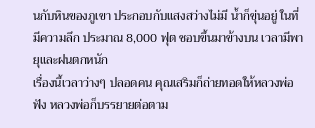นกับหินของภูเขา ประกอบกับแสงสว่างไม่มี น้ำก็ขุ่นอยู่ ในที่มีความลึก ประมาณ 8,000 ฟุต ชอบขึ้นมาข้างบน เวลามีพายุและฝนตกหนัก
เรื่องนี้เวลาว่างๆ ปลอดคน คุณเสริมก็ถ่ายทอดให้หลวงพ่อฟัง หลวงพ่อก็บรรยายต่อตาม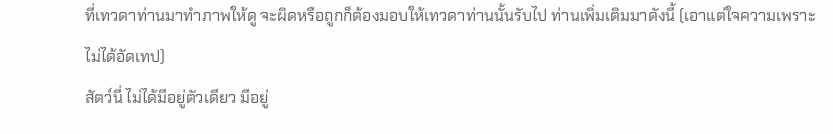ที่เทวดาท่านมาทำภาพให้ดู จะผิดหรือถูกก็ต้องมอบให้เทวดาท่านนั้นรับไป ท่านเพิ่มเติมมาดังนี้ (เอาแต่ใจความเพราะ ไม่ได้อัดเทป)
สัตว์นี่ ไม่ได้มีอยู่ตัวเดียว มีอยู่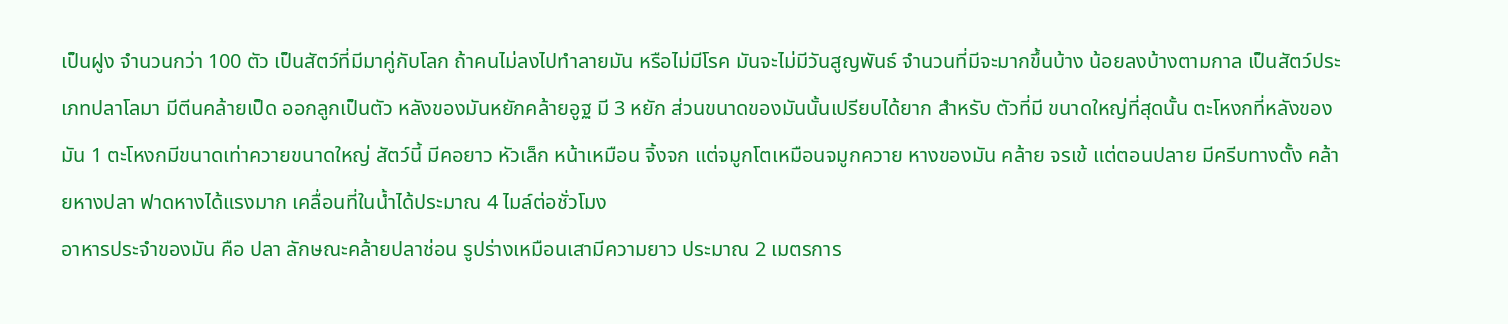เป็นฝูง จำนวนกว่า 100 ตัว เป็นสัตว์ที่มีมาคู่กับโลก ถ้าคนไม่ลงไปทำลายมัน หรือไม่มีโรค มันจะไม่มีวันสูญพันธ์ จำนวนที่มีจะมากขึ้นบ้าง น้อยลงบ้างตามกาล เป็นสัตว์ประเภทปลาโลมา มีตีนคล้ายเป็ด ออกลูกเป็นตัว หลังของมันหยักคล้ายอูฐ มี 3 หยัก ส่วนขนาดของมันนั้นเปรียบได้ยาก สำหรับ ตัวที่มี ขนาดใหญ่ที่สุดนั้น ตะโหงกที่หลังของมัน 1 ตะโหงกมีขนาดเท่าควายขนาดใหญ่ สัตว์นี้ มีคอยาว หัวเล็ก หน้าเหมือน จิ้งจก แต่จมูกโตเหมือนจมูกควาย หางของมัน คล้าย จรเข้ แต่ตอนปลาย มีครีบทางตั้ง คล้ายหางปลา ฟาดหางได้แรงมาก เคลื่อนที่ในน้ำได้ประมาณ 4 ไมล์ต่อชั่วโมง
อาหารประจำของมัน คือ ปลา ลักษณะคล้ายปลาช่อน รูปร่างเหมือนเสามีความยาว ประมาณ 2 เมตรการ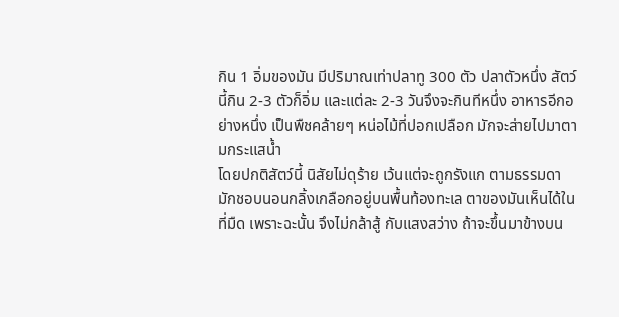กิน 1 อิ่มของมัน มีปริมาณเท่าปลาทู 300 ตัว ปลาตัวหนึ่ง สัตว์นี้กิน 2-3 ตัวก็อิ่ม และแต่ละ 2-3 วันจึงจะกินทีหนึ่ง อาหารอีกอย่างหนึ่ง เป็นพืชคล้ายๆ หน่อไม้ที่ปอกเปลือก มักจะส่ายไปมาตามกระแสน้ำ
โดยปกติสัตว์นี้ นิสัยไม่ดุร้าย เว้นแต่จะถูกรังแก ตามธรรมดา มักชอบนอนกลิ้งเกลือกอยู่บนพื้นท้องทะเล ตาของมันเห็นได้ในที่มืด เพราะฉะนั้น จึงไม่กล้าสู้ กับแสงสว่าง ถ้าจะขึ้นมาข้างบน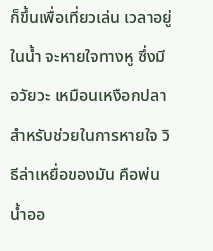ก็ขึ้นเพื่อเที่ยวเล่น เวลาอยู่ในน้ำ จะหายใจทางหู ซึ่งมีอวัยวะ เหมือนเหงือกปลา สำหรับช่วยในการหายใจ วิธีล่าเหยื่อของมัน คือพ่นน้ำออ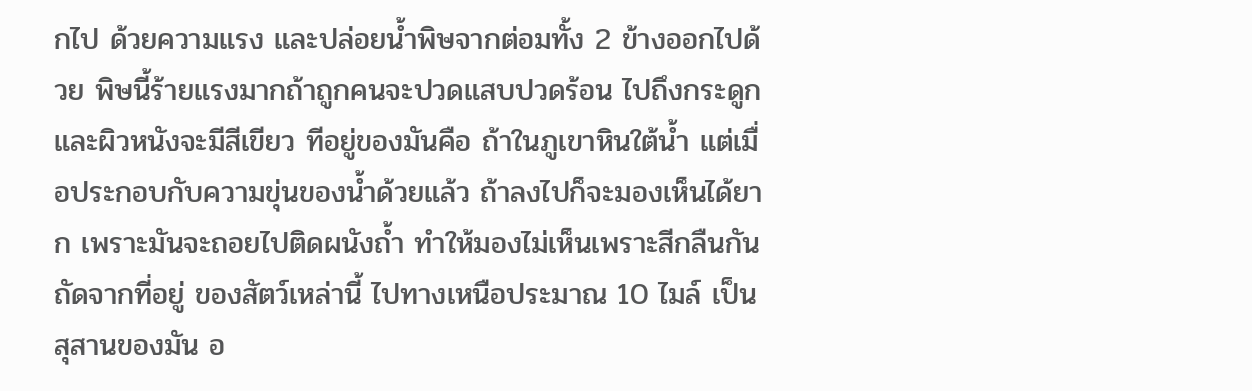กไป ด้วยความแรง และปล่อยน้ำพิษจากต่อมทั้ง 2 ข้างออกไปด้วย พิษนี้ร้ายแรงมากถ้าถูกคนจะปวดแสบปวดร้อน ไปถึงกระดูก และผิวหนังจะมีสีเขียว ทีอยู่ของมันคือ ถ้าในภูเขาหินใต้น้ำ แต่เมื่อประกอบกับความขุ่นของน้ำด้วยแล้ว ถ้าลงไปก็จะมองเห็นได้ยาก เพราะมันจะถอยไปติดผนังถ้ำ ทำให้มองไม่เห็นเพราะสีกลืนกัน
ถัดจากที่อยู่ ของสัตว์เหล่านี้ ไปทางเหนือประมาณ 10 ไมล์ เป็นสุสานของมัน อ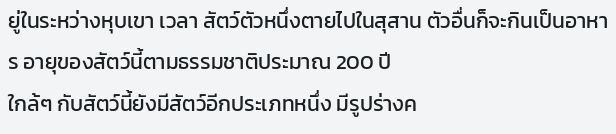ยู่ในระหว่างหุบเขา เวลา สัตว์ตัวหนึ่งตายไปในสุสาน ตัวอื่นก็จะกินเป็นอาหาร อายุของสัตว์นี้ตามธรรมชาติประมาณ 200 ปี
ใกล้ๆ กับสัตว์นี้ยังมีสัตว์อีกประเภทหนึ่ง มีรูปร่างค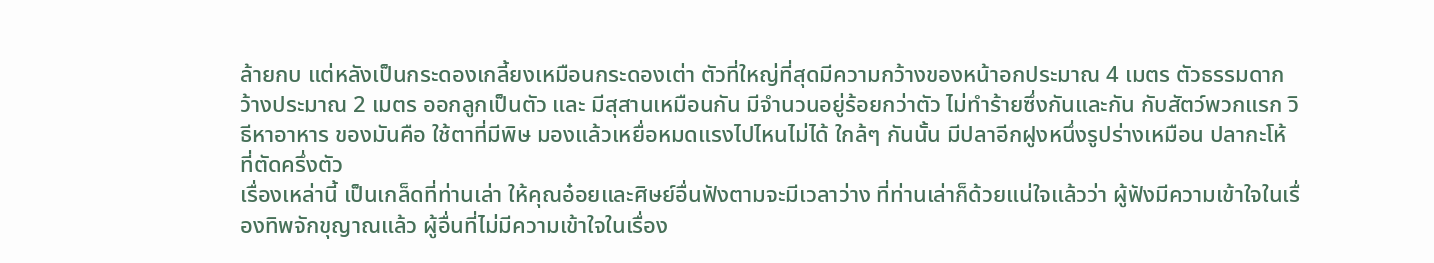ล้ายกบ แต่หลังเป็นกระดองเกลี้ยงเหมือนกระดองเต่า ตัวที่ใหญ่ที่สุดมีความกว้างของหน้าอกประมาณ 4 เมตร ตัวธรรมดากว้างประมาณ 2 เมตร ออกลูกเป็นตัว และ มีสุสานเหมือนกัน มีจำนวนอยู่ร้อยกว่าตัว ไม่ทำร้ายซึ่งกันและกัน กับสัตว์พวกแรก วิธีหาอาหาร ของมันคือ ใช้ตาที่มีพิษ มองแล้วเหยื่อหมดแรงไปไหนไม่ได้ ใกล้ๆ กันนั้น มีปลาอีกฝูงหนึ่งรูปร่างเหมือน ปลากะโห้ ที่ตัดครึ่งตัว
เรื่องเหล่านี้ เป็นเกล็ดที่ท่านเล่า ให้คุณอ๋อยและศิษย์อื่นฟังตามจะมีเวลาว่าง ที่ท่านเล่าก็ด้วยแน่ใจแล้วว่า ผู้ฟังมีความเข้าใจในเรื่องทิพจักขุญาณแล้ว ผู้อื่นที่ไม่มีความเข้าใจในเรื่อง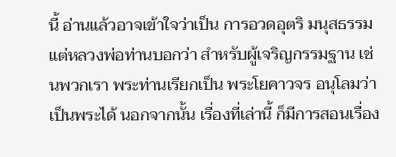นี้ อ่านแล้วอาจเข้าใจว่าเป็น การอวดอุตริ มนุสธรรม แต่หลวงพ่อท่านบอกว่า สำหรับผู้เจริญกรรมฐาน เช่นพวกเรา พระท่านเรียกเป็น พระโยคาวจร อนุโลมว่าเป็นพระได้ นอกจากนั้น เรื่องที่เล่านี้ ก็มีการสอนเรื่อง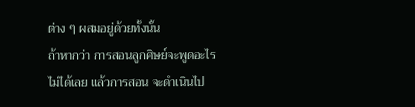ต่าง ๆ ผสมอยู่ด้วยทั้งนั้น
ถ้าหากว่า การสอนลูกศิษย์จะพูดอะไรไม่ได้เลย แล้วการสอน จะดำเนินไป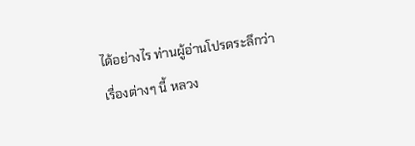ได้อย่างไร ท่านผู้อ่านโปรดระลึกว่า
เรื่องต่างๆ นี้ หลวง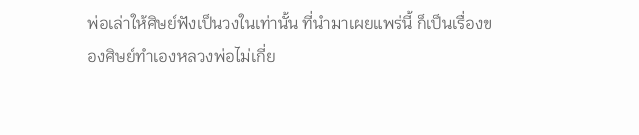พ่อเล่าให้ศิษย์ฟังเป็นวงในเท่านั้น ที่นำมาเผยแพร่นี้ ก็เป็นเรื่องของศิษย์ทำเองหลวงพ่อไม่เกี่ย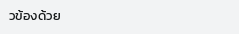วข้องด้วย